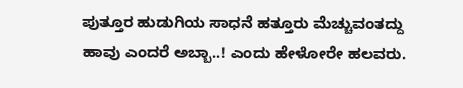ಪುತ್ತೂರ ಹುಡುಗಿಯ ಸಾಧನೆ ಹತ್ತೂರು ಮೆಚ್ಚುವಂತದ್ದು
ಹಾವು ಎಂದರೆ ಅಬ್ಬಾ..! ಎಂದು ಹೇಳೋರೇ ಹಲವರು.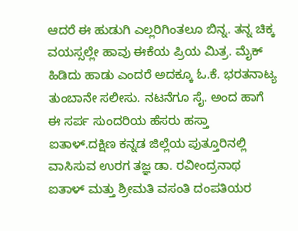ಆದರೆ ಈ ಹುಡುಗಿ ಎಲ್ಲರಿಗಿಂತಲೂ ಬಿನ್ನ. ತನ್ನ ಚಿಕ್ಕ ವಯಸ್ಸಲ್ಲೇ ಹಾವು ಈಕೆಯ ಪ್ರಿಯ ಮಿತ್ರ. ಮೈಕ್ ಹಿಡಿದು ಹಾಡು ಎಂದರೆ ಅದಕ್ಕೂ ಓ.ಕೆ. ಭರತನಾಟ್ಯ ತುಂಬಾನೇ ಸಲೀಸು. ನಟನೆಗೂ ಸೈ. ಅಂದ ಹಾಗೆ ಈ ಸರ್ಪ ಸುಂದರಿಯ ಹೆಸರು ಹಸ್ತಾ ಐತಾಳ್.ದಕ್ಷಿಣ ಕನ್ನಡ ಜಿಲ್ಲೆಯ ಪುತ್ತೂರಿನಲ್ಲಿ ವಾಸಿಸುವ ಉರಗ ತಜ್ಞ ಡಾ. ರವೀಂದ್ರನಾಥ ಐತಾಳ್ ಮತ್ತು ಶ್ರೀಮತಿ ವಸಂತಿ ದಂಪತಿಯರ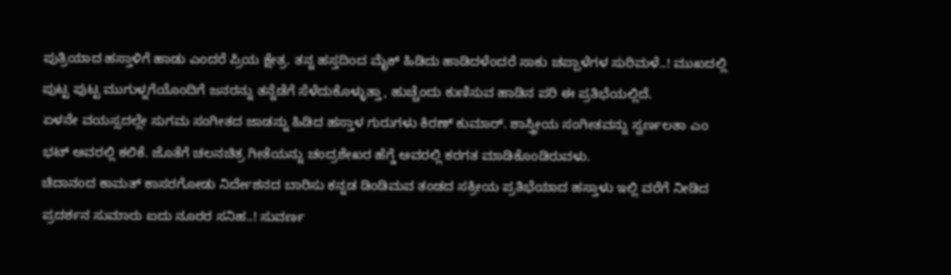ಪುತ್ರಿಯಾದ ಹಸ್ತಾಳಿಗೆ ಹಾಡು ಎಂದರೆ ಪ್ರಿಯ ಕ್ಷೇತ್ರ. ತನ್ನ ಹಸ್ತದಿಂದ ಮೈಕ್ ಹಿಡಿದು ಹಾಡಿದಳೆಂದರೆ ಸಾಕು ಚಪ್ಪಾಳೆಗಳ ಸುರಿಮಳೆ..! ಮುಖದಲ್ಲಿ ಪುಟ್ಟ ಪುಟ್ಟ ಮುಗುಳ್ನಗೆಯೊಂದಿಗೆ ಜನರನ್ನು ತನ್ನೆಡೆಗೆ ಸೆಳೆದುಕೊಳ್ಳುತ್ತಾ, ಹುಚ್ಚೆಂದು ಕುಣಿಸುವ ಹಾಡಿನ ಪರಿ ಈ ಪ್ರತಿಭೆಯಲ್ಲಿದೆ.
ಏಳನೇ ವಯಸ್ಸದಲ್ಲೇ ಸುಗಮ ಸಂಗೀತದ ಜಾಡನ್ನು ಹಿಡಿದ ಹಸ್ತಾಳ ಗುರುಗಳು ಕಿರಣ್ ಕುಮಾರ್. ಶಾಸ್ತ್ರೀಯ ಸಂಗೀತವನ್ನು ಸ್ವರ್ಣಲತಾ ಎಂ ಭಟ್ ಅವರಲ್ಲಿ ಕಲಿಕೆ. ಜೊತೆಗೆ ಚಲನಚಿತ್ರ ಗೀತೆಯನ್ನು ಚಂದ್ರಶೇಖರ ಹೆಗ್ಡೆ ಅವರಲ್ಲಿ ಕರಗತ ಮಾಡಿಕೊಂಡಿರುವಳು.
ಚಿದಾನಂದ ಕಾಮತ್ ಕಾಸರಗೋಡು ನಿರ್ದೇಶನದ ಬಾರಿಸು ಕನ್ನಡ ಡಿಂಡಿಮವ ತಂಡದ ಸಕ್ರೀಯ ಪ್ರತಿಭೆಯಾದ ಹಸ್ತಾಳು ಇಲ್ಲಿ ವರೆಗೆ ನೀಡಿದ ಪ್ರದರ್ಶನ ಸುಮಾರು ಐದು ನೂರರ ಸನಿಹ..! ಸುವರ್ಣ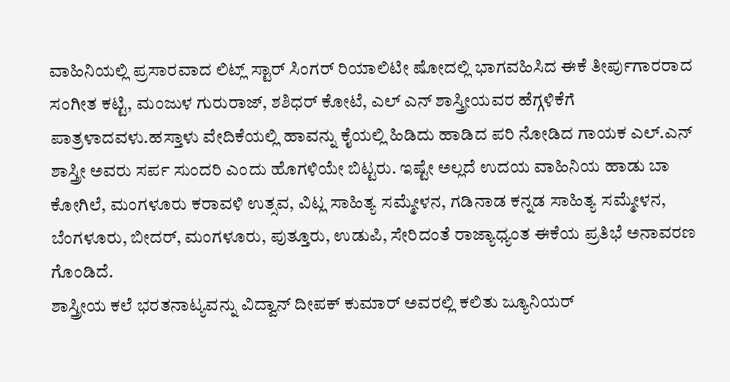ವಾಹಿನಿಯಲ್ಲಿ ಪ್ರಸಾರವಾದ ಲಿಟ್ಲ್ ಸ್ಟಾರ್ ಸಿಂಗರ್ ರಿಯಾಲಿಟೀ ಷೋದಲ್ಲಿ ಭಾಗವಹಿಸಿದ ಈಕೆ ತೀರ್ಪುಗಾರರಾದ ಸಂಗೀತ ಕಟ್ಟಿ, ಮಂಜುಳ ಗುರುರಾಜ್, ಶಶಿಧರ್ ಕೋಟೆ, ಎಲ್ ಎನ್ ಶಾಸ್ತ್ರೀಯವರ ಹೆಗ್ಗಳಿಕೆಗೆ ಪಾತ್ರಳಾದವಳು.ಹಸ್ತಾಳು ವೇದಿಕೆಯಲ್ಲಿ ಹಾವನ್ನು ಕೈಯಲ್ಲಿ ಹಿಡಿದು ಹಾಡಿದ ಪರಿ ನೋಡಿದ ಗಾಯಕ ಎಲ್.ಎನ್ ಶಾಸ್ತ್ರೀ ಅವರು ಸರ್ಪ ಸುಂದರಿ ಎಂದು ಹೊಗಳಿಯೇ ಬಿಟ್ಟರು. ಇಷ್ಟೇ ಅಲ್ಲದೆ ಉದಯ ವಾಹಿನಿಯ ಹಾಡು ಬಾ ಕೋಗಿಲೆ, ಮಂಗಳೂರು ಕರಾವಳಿ ಉತ್ಸವ, ವಿಟ್ಲ ಸಾಹಿತ್ಯ ಸಮ್ಮೇಳನ, ಗಡಿನಾಡ ಕನ್ನಡ ಸಾಹಿತ್ಯ ಸಮ್ಮೇಳನ, ಬೆಂಗಳೂರು, ಬೀದರ್, ಮಂಗಳೂರು, ಪುತ್ತೂರು, ಉಡುಪಿ, ಸೇರಿದಂತೆ ರಾಜ್ಯಾಧ್ಯಂತ ಈಕೆಯ ಪ್ರತಿಭೆ ಅನಾವರಣ ಗೊಂಡಿದೆ.
ಶಾಸ್ತ್ರೀಯ ಕಲೆ ಭರತನಾಟ್ಯವನ್ನು ವಿದ್ವಾನ್ ದೀಪಕ್ ಕುಮಾರ್ ಅವರಲ್ಲಿ ಕಲಿತು ಜ್ಯೂನಿಯರ್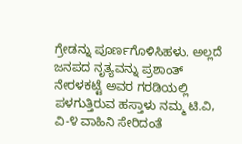ಗ್ರೇಡನ್ನು ಪೂರ್ಣಗೊಳಿಸಿಹಳು. ಅಲ್ಲದೆ ಜನಪದ ನೃತ್ಯವನ್ನು ಪ್ರಶಾಂತ್ ನೇರಳಕಟ್ಟೆ ಅವರ ಗರಡಿಯಲ್ಲಿ ಪಳಗುತ್ತಿರುವ ಹಸ್ತಾಳು ನಮ್ಮ ಟಿ.ವಿ, ವಿ-೪ ವಾಹಿನಿ ಸೇರಿದಂತೆ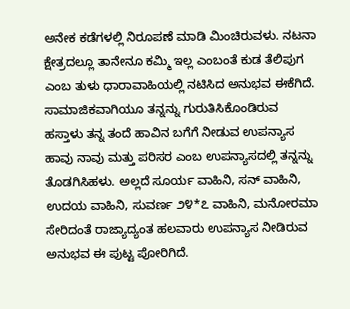ಅನೇಕ ಕಡೆಗಳಲ್ಲಿ ನಿರೂಪಣೆ ಮಾಡಿ ಮಿಂಚಿರುವಳು. ನಟನಾ ಕ್ಷೇತ್ರದಲ್ಲೂ ತಾನೇನೂ ಕಮ್ಮಿ ಇಲ್ಲ ಎಂಬಂತೆ ಕುಡ ತೆಲಿಪುಗ ಎಂಬ ತುಳು ಧಾರಾವಾಹಿಯಲ್ಲಿ ನಟಿಸಿದ ಅನುಭವ ಈಕೆಗಿದೆ.
ಸಾಮಾಜಿಕವಾಗಿಯೂ ತನ್ನನ್ನು ಗುರುತಿಸಿಕೊಂಡಿರುವ ಹಸ್ತಾಳು ತನ್ನ ತಂದೆ ಹಾವಿನ ಬಗೆಗೆ ನೀಡುವ ಉಪನ್ಯಾಸ ಹಾವು ನಾವು ಮತ್ತು ಪರಿಸರ ಎಂಬ ಉಪನ್ಯಾಸದಲ್ಲಿ ತನ್ನನ್ನು ತೊಡಗಿಸಿಹಳು. ಅಲ್ಲದೆ ಸೂರ್ಯ ವಾಹಿನಿ, ಸನ್ ವಾಹಿನಿ, ಉದಯ ವಾಹಿನಿ, ಸುವರ್ಣ ೨೪*೭ ವಾಹಿನಿ, ಮನೋರಮಾ ಸೇರಿದಂತೆ ರಾಜ್ಯಾದ್ಯಂತ ಹಲವಾರು ಉಪನ್ಯಾಸ ನೀಡಿರುವ ಅನುಭವ ಈ ಪುಟ್ಟ ಪೋರಿಗಿದೆ.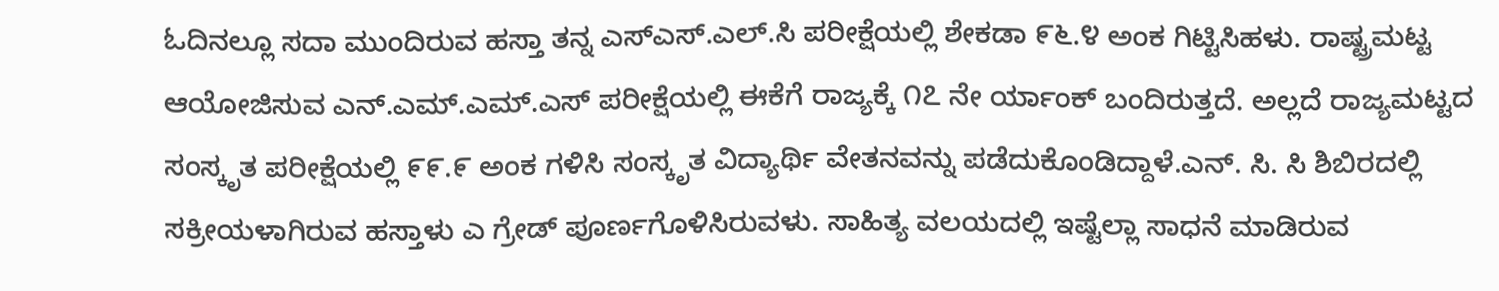ಓದಿನಲ್ಲೂ ಸದಾ ಮುಂದಿರುವ ಹಸ್ತಾ ತನ್ನ ಎಸ್ಎಸ್.ಎಲ್.ಸಿ ಪರೀಕ್ಷೆಯಲ್ಲಿ ಶೇಕಡಾ ೯೬.೪ ಅಂಕ ಗಿಟ್ಟಿಸಿಹಳು. ರಾಷ್ಟ್ರಮಟ್ಟ ಆಯೋಜಿಸುವ ಎನ್.ಎಮ್.ಎಮ್.ಎಸ್ ಪರೀಕ್ಷೆಯಲ್ಲಿ ಈಕೆಗೆ ರಾಜ್ಯಕ್ಕೆ ೧೭ ನೇ ರ್ಯಾಂಕ್ ಬಂದಿರುತ್ತದೆ. ಅಲ್ಲದೆ ರಾಜ್ಯಮಟ್ಟದ ಸಂಸ್ಕೃತ ಪರೀಕ್ಷೆಯಲ್ಲಿ ೯೯.೯ ಅಂಕ ಗಳಿಸಿ ಸಂಸ್ಕೃತ ವಿದ್ಯಾರ್ಥಿ ವೇತನವನ್ನು ಪಡೆದುಕೊಂಡಿದ್ದಾಳೆ.ಎನ್. ಸಿ. ಸಿ ಶಿಬಿರದಲ್ಲಿ ಸಕ್ರೀಯಳಾಗಿರುವ ಹಸ್ತಾಳು ಎ ಗ್ರೇಡ್ ಪೂರ್ಣಗೊಳಿಸಿರುವಳು. ಸಾಹಿತ್ಯ ವಲಯದಲ್ಲಿ ಇಷ್ಟೆಲ್ಲಾ ಸಾಧನೆ ಮಾಡಿರುವ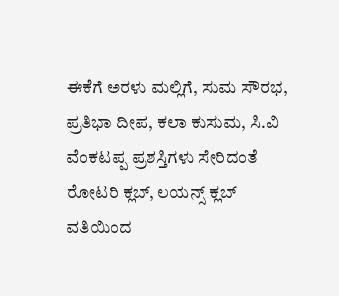ಈಕೆಗೆ ಅರಳು ಮಲ್ಲಿಗೆ, ಸುಮ ಸೌರಭ, ಪ್ರತಿಭಾ ದೀಪ, ಕಲಾ ಕುಸುಮ, ಸಿ.ವಿ ವೆಂಕಟಪ್ಪ ಪ್ರಶಸ್ತಿಗಳು ಸೇರಿದಂತೆ ರೋಟರಿ ಕ್ಲಬ್, ಲಯನ್ಸ್ ಕ್ಲಬ್ ವತಿಯಿಂದ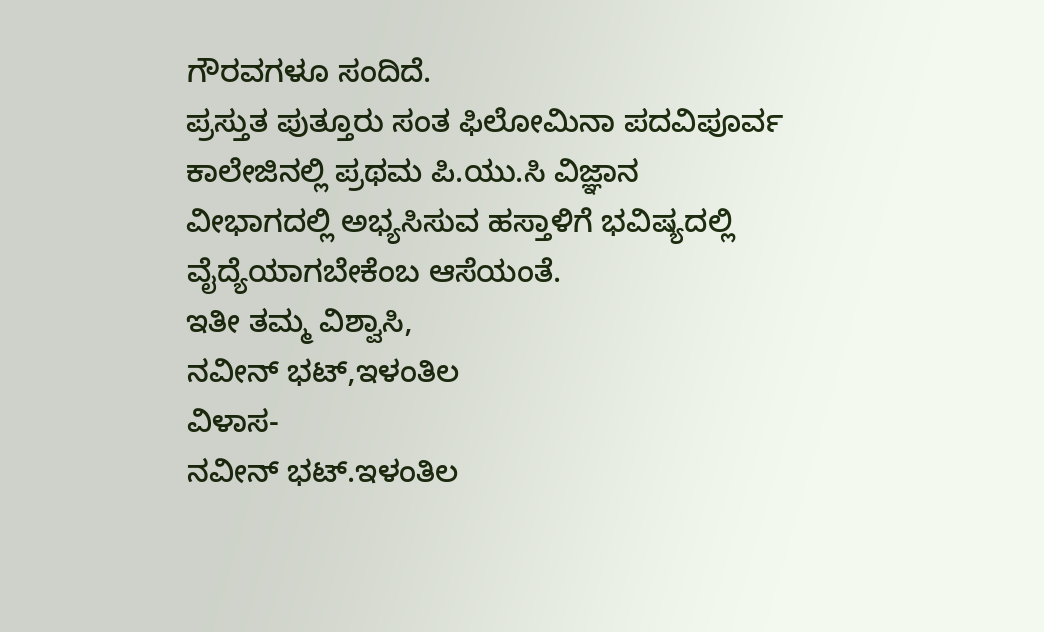ಗೌರವಗಳೂ ಸಂದಿದೆ.
ಪ್ರಸ್ತುತ ಪುತ್ತೂರು ಸಂತ ಫಿಲೋಮಿನಾ ಪದವಿಪೂರ್ವ ಕಾಲೇಜಿನಲ್ಲಿ ಪ್ರಥಮ ಪಿ.ಯು.ಸಿ ವಿಜ್ಞಾನ ವೀಭಾಗದಲ್ಲಿ ಅಭ್ಯಸಿಸುವ ಹಸ್ತಾಳಿಗೆ ಭವಿಷ್ಯದಲ್ಲಿ ವೈದ್ಯೆಯಾಗಬೇಕೆಂಬ ಆಸೆಯಂತೆ.
ಇತೀ ತಮ್ಮ ವಿಶ್ವಾಸಿ,
ನವೀನ್ ಭಟ್,ಇಳಂತಿಲ
ವಿಳಾಸ-
ನವೀನ್ ಭಟ್.ಇಳಂತಿಲ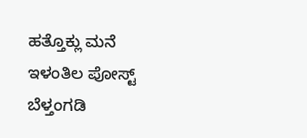ಹತ್ತೊಕ್ಲು ಮನೆ
ಇಳಂತಿಲ ಪೋಸ್ಟ್
ಬೆಳ್ತಂಗಡಿ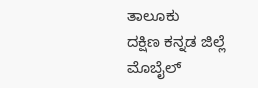ತಾಲೂಕು
ದಕ್ಷಿಣ ಕನ್ನಡ ಜಿಲ್ಲೆ
ಮೊಬೈಲ್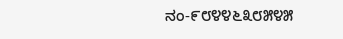ನಂ-೯೮೪೪೬೩೮೫೪೫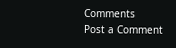Comments
Post a Comment